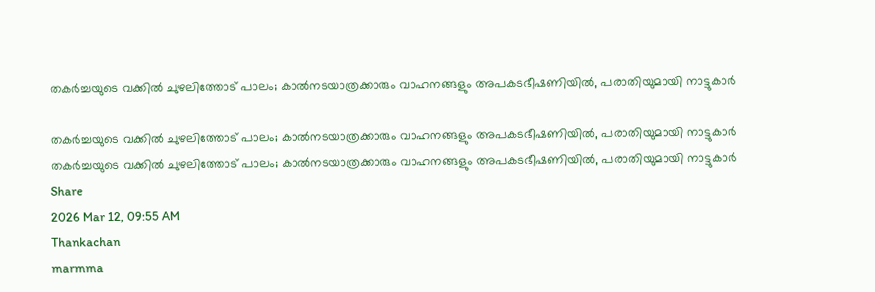തകർച്ചയുടെ വക്കിൽ ചുഴലിത്തോട് പാലം; കാൽനടയാത്രക്കാരും വാഹനങ്ങളും അപകടഭീഷണിയിൽ, പരാതിയുമായി നാട്ടുകാർ

തകർച്ചയുടെ വക്കിൽ ചുഴലിത്തോട് പാലം; കാൽനടയാത്രക്കാരും വാഹനങ്ങളും അപകടഭീഷണിയിൽ, പരാതിയുമായി നാട്ടുകാർ
തകർച്ചയുടെ വക്കിൽ ചുഴലിത്തോട് പാലം; കാൽനടയാത്രക്കാരും വാഹനങ്ങളും അപകടഭീഷണിയിൽ, പരാതിയുമായി നാട്ടുകാർ
Share
2026 Mar 12, 09:55 AM
Thankachan
marmma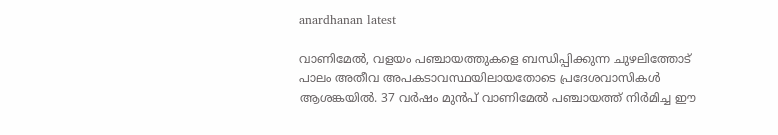anardhanan latest

വാണിമേൽ, വളയം പഞ്ചായത്തുകളെ ബന്ധിപ്പിക്കുന്ന ചുഴലിത്തോട് പാലം അതീവ അപകടാവസ്ഥയിലായതോടെ പ്രദേശവാസികൾ ആശങ്കയിൽ. 37 വർഷം മുൻപ് വാണിമേൽ പഞ്ചായത്ത് നിർമിച്ച ഈ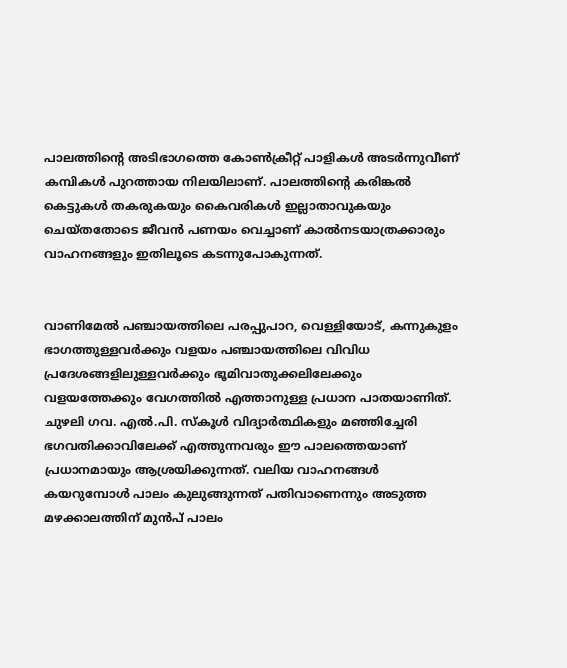പാലത്തിന്റെ അടിഭാഗത്തെ കോൺക്രീറ്റ് പാളികൾ അടർന്നുവീണ് കമ്പികൾ പുറത്തായ നിലയിലാണ്. പാലത്തിന്റെ കരിങ്കൽ കെട്ടുകൾ തകരുകയും കൈവരികൾ ഇല്ലാതാവുകയും ചെയ്തതോടെ ജീവൻ പണയം വെച്ചാണ് കാൽനടയാത്രക്കാരും വാഹനങ്ങളും ഇതിലൂടെ കടന്നുപോകുന്നത്.


വാണിമേൽ പഞ്ചായത്തിലെ പരപ്പുപാറ, വെള്ളിയോട്, കന്നുകുളം ഭാഗത്തുള്ളവർക്കും വളയം പഞ്ചായത്തിലെ വിവിധ പ്രദേശങ്ങളിലുള്ളവർക്കും ഭൂമിവാതുക്കലിലേക്കും വളയത്തേക്കും വേഗത്തിൽ എത്താനുള്ള പ്രധാന പാതയാണിത്. ചുഴലി ഗവ. എൽ.പി. സ്‌കൂൾ വിദ്യാർത്ഥികളും മഞ്ഞിച്ചേരി ഭഗവതിക്കാവിലേക്ക് എത്തുന്നവരും ഈ പാലത്തെയാണ് പ്രധാനമായും ആശ്രയിക്കുന്നത്. വലിയ വാഹനങ്ങൾ കയറുമ്പോൾ പാലം കുലുങ്ങുന്നത് പതിവാണെന്നും അടുത്ത മഴക്കാലത്തിന് മുൻപ് പാലം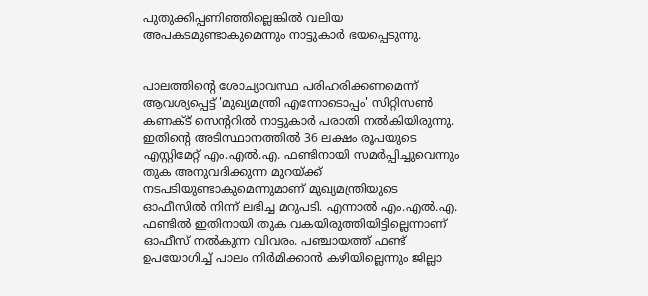പുതുക്കിപ്പണിഞ്ഞില്ലെങ്കിൽ വലിയ അപകടമുണ്ടാകുമെന്നും നാട്ടുകാർ ഭയപ്പെടുന്നു.


പാലത്തിന്റെ ശോച്യാവസ്ഥ പരിഹരിക്കണമെന്ന് ആവശ്യപ്പെട്ട് 'മുഖ്യമന്ത്രി എന്നോടൊപ്പം' സിറ്റിസൺ കണക്ട് സെന്ററിൽ നാട്ടുകാർ പരാതി നൽകിയിരുന്നു. ഇതിന്റെ അടിസ്ഥാനത്തിൽ 36 ലക്ഷം രൂപയുടെ എസ്റ്റിമേറ്റ് എം.എൽ.എ. ഫണ്ടിനായി സമർപ്പിച്ചുവെന്നും തുക അനുവദിക്കുന്ന മുറയ്ക്ക് നടപടിയുണ്ടാകുമെന്നുമാണ് മുഖ്യമന്ത്രിയുടെ ഓഫീസിൽ നിന്ന് ലഭിച്ച മറുപടി. എന്നാൽ എം.എൽ.എ. ഫണ്ടിൽ ഇതിനായി തുക വകയിരുത്തിയിട്ടില്ലെന്നാണ് ഓഫീസ് നൽകുന്ന വിവരം. പഞ്ചായത്ത് ഫണ്ട് ഉപയോഗിച്ച് പാലം നിർമിക്കാൻ കഴിയില്ലെന്നും ജില്ലാ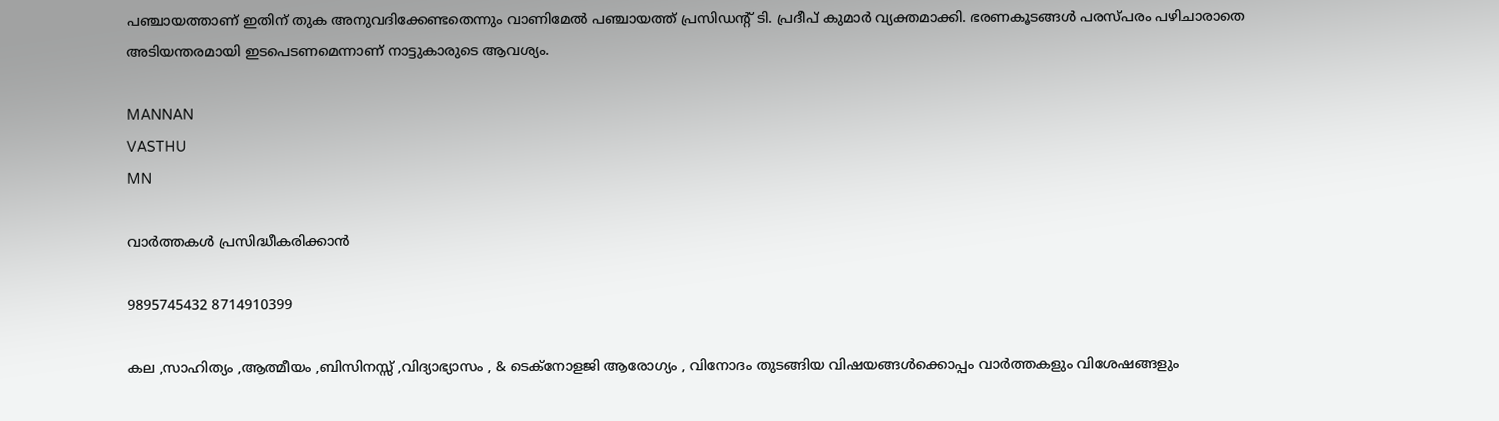പഞ്ചായത്താണ് ഇതിന് തുക അനുവദിക്കേണ്ടതെന്നും വാണിമേൽ പഞ്ചായത്ത് പ്രസിഡന്റ് ടി. പ്രദീപ് കുമാർ വ്യക്തമാക്കി. ഭരണകൂടങ്ങൾ പരസ്പരം പഴിചാരാതെ അടിയന്തരമായി ഇടപെടണമെന്നാണ് നാട്ടുകാരുടെ ആവശ്യം.

MANNAN
VASTHU
MN

വാർത്തകൾ പ്രസിദ്ധീകരിക്കാൻ

9895745432 8714910399

കല ,സാഹിത്യം ,ആത്മീയം ,ബിസിനസ്സ് ,വിദ്യാഭ്യാസം , & ടെക്‌നോളജി ആരോഗ്യം , വിനോദം തുടങ്ങിയ വിഷയങ്ങൾക്കൊപ്പം വാർത്തകളും വിശേഷങ്ങളും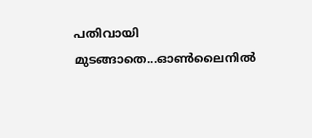പതിവായി മുടങ്ങാതെ...ഓൺലൈനിൽ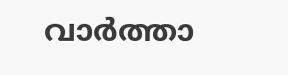വാർത്താ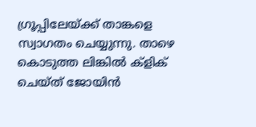ഗ്രൂപ്പിലേയ്ക്ക് താങ്കളെ സ്വാഗതം ചെയ്യുന്നു. താഴെ കൊടുത്ത ലിങ്കിൽ ക്ളിക് ചെയ്‌ത്‌ ജോയിൻ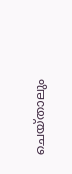ചെയ്‌താലും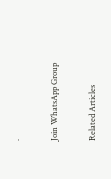.

Join WhatsApp Group

Related Articles